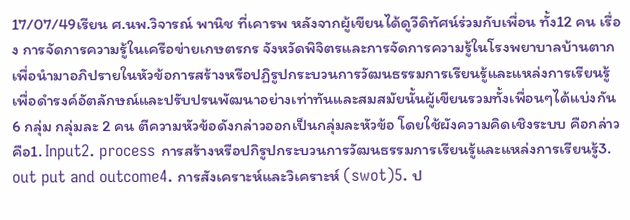17/07/49เรียน ศ.นพ.วิจารณ์ พานิช ที่เคารพ หลังจากผู้เขียนได้ดูวีดิทัศน์ร่วมกับเพื่อน ทั้ง12 คน เรื่อง การจัดการความรู้ในเครือข่ายเกษตรกร จังหวัดพิจิตรและการจัดการความรู้ในโรงพยาบาลบ้านตากเพื่อนำมาอภิปรายในหัวข้อการสร้างหรือปฏิรูปกระบวนการวัฒนธรรมการเรียนรู้และแหล่งการเรียนรู้เพื่อดำรงค์อัตลักษณ์และปรับปรนพัฒนาอย่างเท่าทันและสมสมัยนั้นผู้เขียนรวมทั้งเพื่อนๆได้แบ่งกัน 6 กลุ่ม กลุ่มละ 2 คน ตีความหัวข้อดังกล่าวออกเป็นกลุ่มละหัวข้อ โดยใช้ผังความคิดเชิงระบบ คือกล่าวคือ1. Input2. process การสร้างหรือปกิรูปกระบวนการวัฒนธรรมการเรียนรู้และแหล่งการเรียนรู้3. out put and outcome4. การสังเคราะห์และวิเคราะห์ (swot)5. ป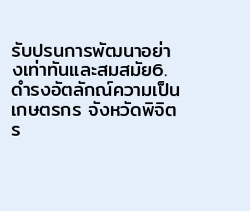รับปรนการพัฒนาอย่างเท่าทันและสมสมัย6. ดำรงอัตลักณ์ความเป็นเกษตรกร จังหวัดพิจิตร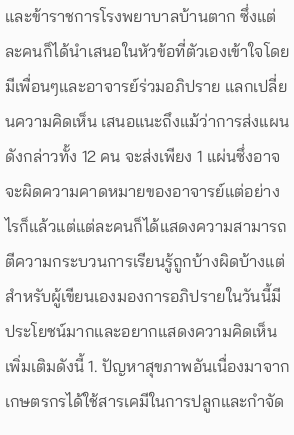และข้าราชการโรงพยาบาลบ้านตาก ซึ่งแต่ละคนก็ได้นำเสนอในหัวข้อที่ตัวเองเข้าใจโดยมีเพื่อนๆและอาจารย์ร่วมอภิปราย แลกเปลี่ยนความคิดเห็น เสนอแนะถึงแม้ว่าการส่งแผนดังกล่าวทั้ง 12 คน จะส่งเพียง 1 แผ่นซึ่งอาจจะผิดความคาดหมายของอาจารย์แต่อย่างไรก็แล้วแต่แต่ละคนก็ได้แสดงความสามารถตีความกระบวนการเรียนรู้ถูกบ้างผิดบ้างแต่สำหรับผู้เขียนเองมองการอภิปรายในวันนี้มีประโยชน์มากและอยากแสดงความคิดเห็นเพิ่มเติมดังนี้ 1. ปัญหาสุขภาพอันเนื่องมาจากเกษตรกรได้ใช้สารเคมีในการปลูกและกำจัด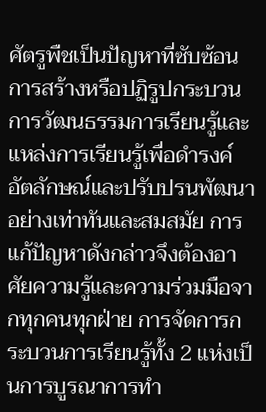ศัตรูพืชเป็นปัญหาที่ซับซ้อน การสร้างหรือปฏิรูปกระบวนการวัฒนธรรมการเรียนรู้และแหล่งการเรียนรู้เพื่อดำรงค์อัตลักษณ์และปรับปรนพัฒนาอย่างเท่าทันและสมสมัย การแก้ปัญหาดังกล่าวจึงต้องอาศัยความรู้และความร่วมมือจากทุกคนทุกฝ่าย การจัดการกระบวนการเรียนรู้ทั้ง 2 แห่งเป็นการบูรณาการทำ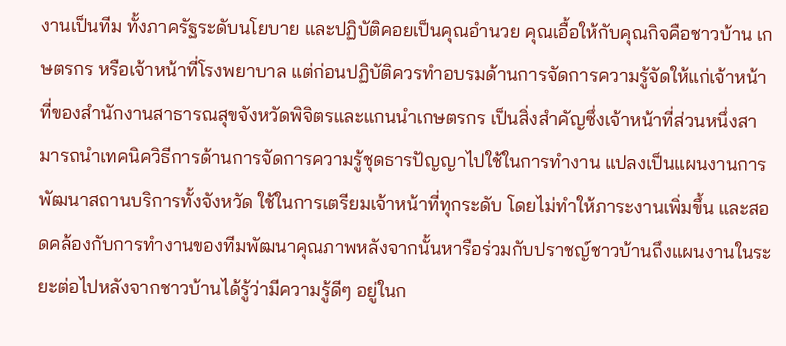งานเป็นทีม ทั้งภาครัฐระดับนโยบาย และปฏิบัติคอยเป็นคุณอำนวย คุณเอื้อให้กับคุณกิจคือชาวบ้าน เกษตรกร หรือเจ้าหน้าที่โรงพยาบาล แต่ก่อนปฏิบัติควรทำอบรมด้านการจัดการความรู้จัดให้แก่เจ้าหน้าที่ของสำนักงานสาธารณสุขจังหวัดพิจิตรและแกนนำเกษตรกร เป็นสิ่งสำคัญซึ่งเจ้าหน้าที่ส่วนหนึ่งสามารถนำเทคนิควิธีการด้านการจัดการความรู้ชุดธารปัญญาไปใช้ในการทำงาน แปลงเป็นแผนงานการพัฒนาสถานบริการทั้งจังหวัด ใช้ในการเตรียมเจ้าหน้าที่ทุกระดับ โดยไม่ทำให้ภาระงานเพิ่มขึ้น และสอดคล้องกับการทำงานของทีมพัฒนาคุณภาพหลังจากนั้นหารือร่วมกับปราชญ์ชาวบ้านถึงแผนงานในระยะต่อไปหลังจากชาวบ้านได้รู้ว่ามีความรู้ดีๆ อยู่ในก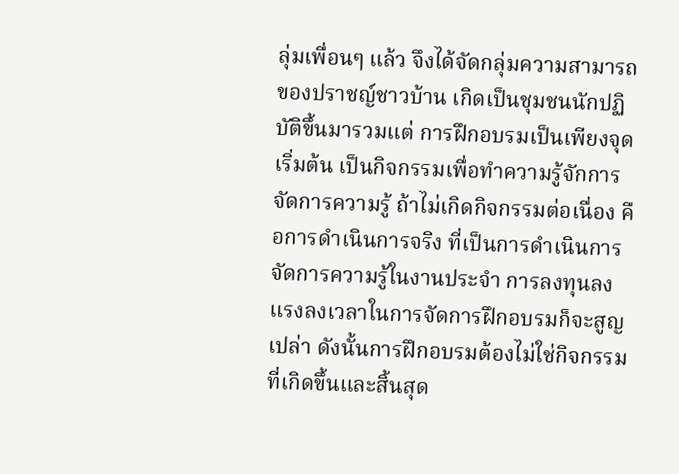ลุ่มเพื่อนๆ แล้ว จึงได้จัดกลุ่มความสามารถของปราชญ์ชาวบ้าน เกิดเป็นชุมชนนักปฏิบัติขึ้นมารวมแต่ การฝึกอบรมเป็นเพียงจุดเริ่มต้น เป็นกิจกรรมเพื่อทำความรู้จักการจัดการความรู้ ถ้าไม่เกิดกิจกรรมต่อเนื่อง คือการดำเนินการจริง ที่เป็นการดำเนินการจัดการความรู้ในงานประจำ การลงทุนลงแรงลงเวลาในการจัดการฝึกอบรมก็จะสูญเปล่า ดังนั้นการฝึกอบรมต้องไม่ใช่กิจกรรมที่เกิดขึ้นและสิ้นสุด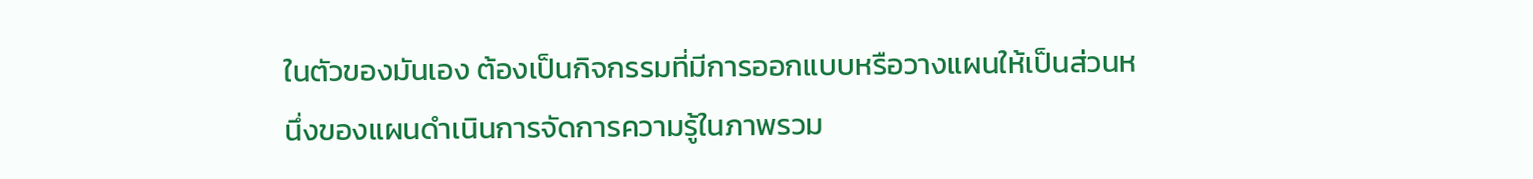ในตัวของมันเอง ต้องเป็นกิจกรรมที่มีการออกแบบหรือวางแผนให้เป็นส่วนหนึ่งของแผนดำเนินการจัดการความรู้ในภาพรวม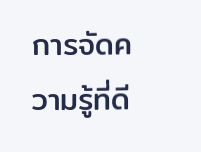การจัดความรู้ที่ดี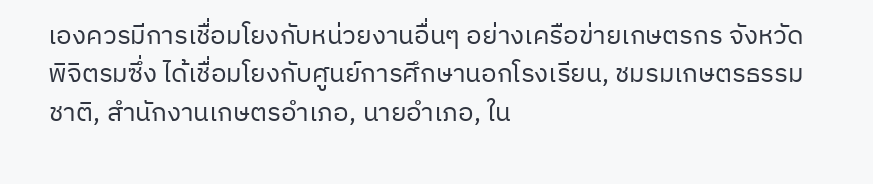เองควรมีการเชื่อมโยงกับหน่วยงานอื่นๆ อย่างเครือข่ายเกษตรกร จังหวัดพิจิตรมซึ่ง ได้เชื่อมโยงกับศูนย์การศึกษานอกโรงเรียน, ชมรมเกษตรธรรมชาติ, สำนักงานเกษตรอำเภอ, นายอำเภอ, ใน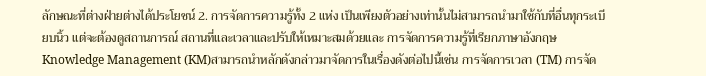ลักษณะที่ต่างฝ่ายต่างได้ประโยชน์ 2. การจัดการความรู้ทั้ง 2 แห่ง เป็นเพียงตัวอย่างเท่านั้นไม่สามารถนำมาใช้กับที่อื่นทุกระเบียบนิ้ว แต่จะต้องดูสถานการณ์ สถานที่และเวลาและปรับให้เหมาะสมด้วยและ การจัดการความรู้ที่เรียกภาษาอังกฤษ Knowledge Management (KM)สามารถนำหลักดังกล่าวมาจัดการในเรื่องดังต่อไปนี้เช่น การจัดการเวลา (TM) การจัด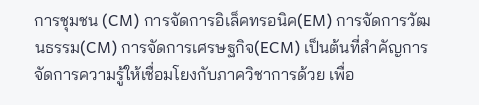การชุมชน (CM) การจัดการอิเล็คทรอนิค(EM) การจัดการวัฒนธรรม(CM) การจัดการเศรษฐกิจ(ECM) เป็นต้นที่สำคัญการจัดการความรู้ให้เชื่อมโยงกับภาควิชาการด้วย เพื่อ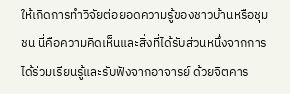ให้เกิดการทำวิจัยต่อยอดความรู้ของชาวบ้านหรือชุมชน นี่คือความคิดเห็นและสิ่งที่ได้รับส่วนหนึ่งจากการได้ร่วมเรียนรู้และรับฟังจากอาจารย์ ด้วยจิตคาร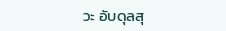วะ อับดุลสุ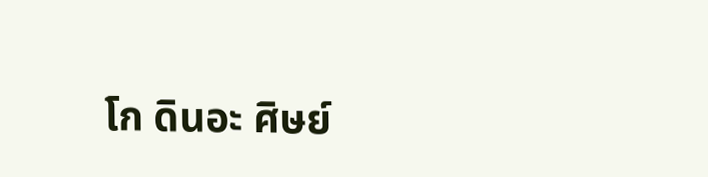โก ดินอะ ศิษย์